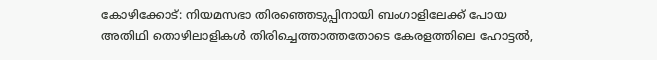കോഴിക്കോട്: നിയമസഭാ തിരഞ്ഞെടുപ്പിനായി ബംഗാളിലേക്ക് പോയ അതിഥി തൊഴിലാളികൾ തിരിച്ചെത്താത്തതോടെ കേരളത്തിലെ ഹോട്ടൽ,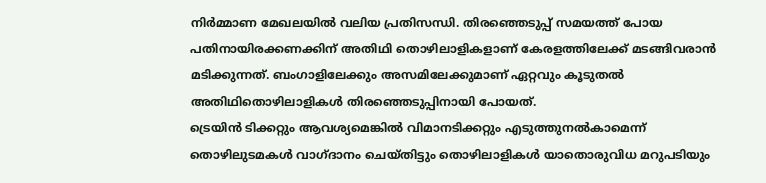നിർമ്മാണ മേഖലയിൽ വലിയ പ്രതിസന്ധി. തിരഞ്ഞെടുപ്പ് സമയത്ത് പോയ പതിനായിരക്കണക്കിന് അതിഥി തൊഴിലാളികളാണ് കേരളത്തിലേക്ക് മടങ്ങിവരാൻ മടിക്കുന്നത്. ബംഗാളിലേക്കും അസമിലേക്കുമാണ് ഏറ്റവും കൂടുതൽ അതിഥിതൊഴിലാളികൾ തിരഞ്ഞെടുപ്പിനായി പോയത്.
ട്രെയിൻ ടിക്കറ്റും ആവശ്യമെങ്കിൽ വിമാനടിക്കറ്റും എടുത്തുനൽകാമെന്ന് തൊഴിലുടമകൾ വാഗ്ദാനം ചെയ്തിട്ടും തൊഴിലാളികൾ യാതൊരുവിധ മറുപടിയും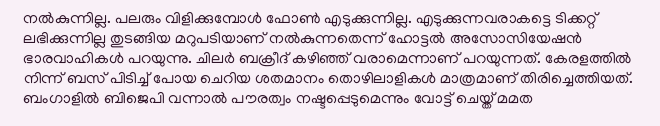നൽകുന്നില്ല. പലരും വിളിക്കുമ്പോൾ ഫോൺ എടുക്കുന്നില്ല. എടുക്കുന്നവരാകട്ടെ ടിക്കറ്റ് ലഭിക്കുന്നില്ല തുടങ്ങിയ മറുപടിയാണ് നൽകുന്നതെന്ന് ഹോട്ടൽ അസോസിയേഷൻ ഭാരവാഹികൾ പറയുന്നു. ചിലർ ബക്രീദ് കഴിഞ്ഞ് വരാമെന്നാണ് പറയുന്നത്. കേരളത്തിൽ നിന്ന് ബസ് പിടിച്ച് പോയ ചെറിയ ശതമാനം തൊഴിലാളികൾ മാത്രമാണ് തിരിച്ചെത്തിയത്. ബംഗാളിൽ ബിജെപി വന്നാൽ പൗരത്വം നഷ്ടപ്പെടുമെന്നും വോട്ട് ചെയ്ത് മമത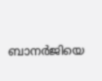ബാനർജിയെ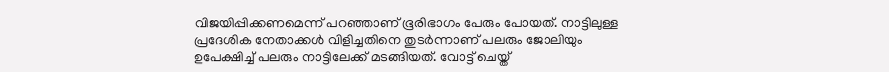വിജയിപ്പിക്കണമെന്ന് പറഞ്ഞാണ് ഭൂരിഭാഗം പേരും പോയത്. നാട്ടിലുള്ള പ്രദേശിക നേതാക്കൾ വിളിച്ചതിനെ തുടർന്നാണ് പലരും ജോലിയും ഉപേക്ഷിച്ച് പലരും നാട്ടിലേക്ക് മടങ്ങിയത്. വോട്ട് ചെയ്ത്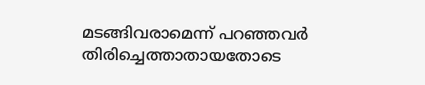മടങ്ങിവരാമെന്ന് പറഞ്ഞവർ തിരിച്ചെത്താതായതോടെ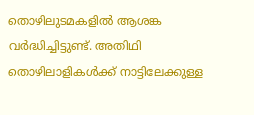തൊഴിലുടമകളിൽ ആശങ്ക വർദ്ധിച്ചിട്ടുണ്ട്. അതിഥി തൊഴിലാളികൾക്ക് നാട്ടിലേക്കുള്ള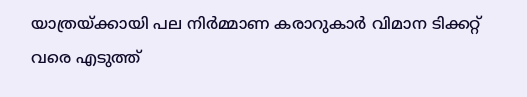യാത്രയ്ക്കായി പല നിർമ്മാണ കരാറുകാർ വിമാന ടിക്കറ്റ് വരെ എടുത്ത്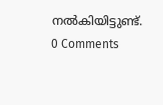നൽകിയിട്ടുണ്ട്.
0 Comments